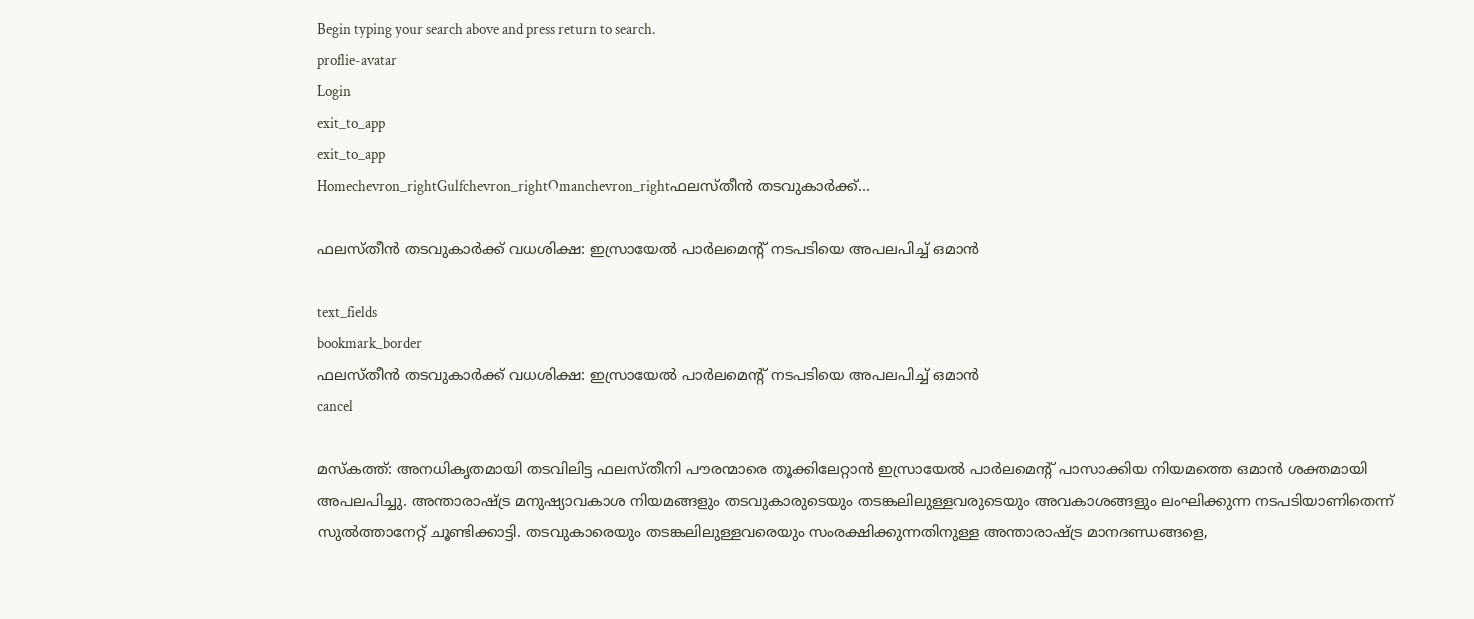Begin typing your search above and press return to search.
proflie-avatar
Login
exit_to_app
exit_to_app
Homechevron_rightGulfchevron_rightOmanchevron_rightഫലസ്തീൻ തടവുകാർക്ക്...

ഫലസ്തീൻ തടവുകാർക്ക് വധശിക്ഷ: ഇസ്രായേൽ പാർലമെന്റ് നടപടിയെ അപലപിച്ച് ഒമാൻ

text_fields
bookmark_border
ഫലസ്തീൻ തടവുകാർക്ക് വധശിക്ഷ: ഇസ്രായേൽ പാർലമെന്റ് നടപടിയെ അപലപിച്ച് ഒമാൻ
cancel

മസ്കത്ത്: അനധികൃതമായി തടവിലിട്ട ഫലസ്തീനി പൗരന്മാരെ തൂക്കിലേറ്റാൻ ഇസ്രായേൽ പാർലമെന്റ് പാസാക്കിയ നിയമത്തെ ഒമാൻ ശക്തമായി അപലപിച്ചു. അന്താരാഷ്ട്ര മനുഷ്യാവകാശ നിയമങ്ങളും തടവുകാരുടെയും തടങ്കലിലുള്ളവരുടെയും അവകാശങ്ങളും ലംഘിക്കുന്ന നടപടിയാണിതെന്ന് സുൽത്താനേറ്റ് ചൂണ്ടിക്കാട്ടി. തടവുകാരെയും തടങ്കലിലുള്ളവരെയും സംരക്ഷിക്കുന്നതിനുള്ള അന്താരാഷ്ട്ര മാനദണ്ഡങ്ങളെ,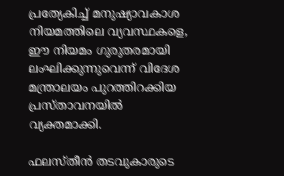പ്രത്യേകിച്ച് മനുഷ്യാവകാശ നിയമത്തിലെ വ്യവസ്ഥകളെ, ഈ നിയമം ഗുരുതരമായി ലംഘിക്കുന്നുവെന്ന് വിദേശ മന്ത്രാലയം പുറത്തിറക്കിയ പ്രസ്താവനയിൽ വ്യക്തമാക്കി.

ഫലസ്തീൻ തടവുകാരുടെ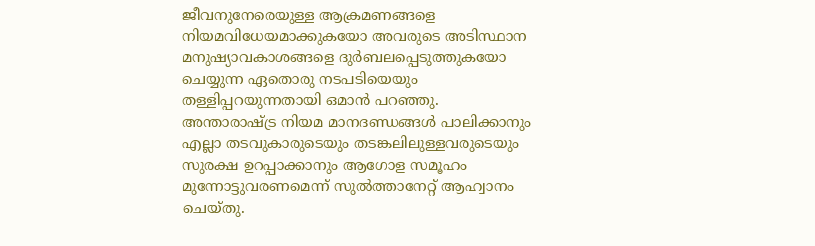ജീവനുനേരെയുള്ള ആക്രമണങ്ങളെ നിയമവിധേയമാക്കുകയോ അവരുടെ അടിസ്ഥാന മനുഷ്യാവകാശങ്ങളെ ദുർബലപ്പെടുത്തുകയോ ചെയ്യുന്ന ഏതൊരു നടപടിയെയും തള്ളിപ്പറയുന്നതായി ഒമാൻ പറഞ്ഞു. അന്താരാഷ്ട്ര നിയമ മാനദണ്ഡങ്ങൾ പാലിക്കാനും എല്ലാ തടവുകാരുടെയും തടങ്കലിലുള്ളവരുടെയും സുരക്ഷ ഉറപ്പാക്കാനും ആഗോള സമൂഹം മുന്നോട്ടുവരണമെന്ന് സുൽത്താനേറ്റ് ആഹ്വാനം ചെയ്തു.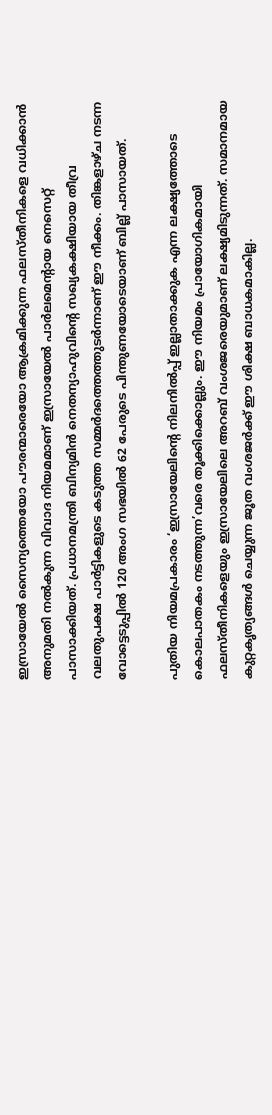ഇസ്രായേൽ സൈന്യത്തെയോ പൗരന്മാരെയോ ആക്രമിക്കുന്ന ഫലസ്തീനികളെ വധിക്കാൻ അനുമതി നൽകുന്ന വിവാദ നിയമമാണ് ഇസ്രായേൽ പാർലമെന്റായ നെസെറ്റ് പാസാക്കിയത്. പ്രധാനമന്ത്രി ബിന്യമിൻ നെതന്യാഹുവിന്റെ സഖ്യകക്ഷിയായ തീവ്ര വലതുപക്ഷ പാർട്ടികളുടെ കടുത്ത സമ്മർദത്തെത്തുടർന്നാണ് ഈ നീക്കം. തിങ്കളാഴ്ച നടന്ന വോട്ടെടുപ്പിൽ 120 അംഗ സഭയിൽ 62 പേരുടെ പിന്തുണയോടെയാണ് ബില്ല് പാസായത്.

പുതിയ നിയമപ്രകാരം ‘ഇസ്രായേലിന്റെ നിലനിൽപ്പ് ഇല്ലാതാക്കുക എന്ന ലക്ഷ്യത്തോടെ കൊലപാതകം നടത്തുന്ന’വരെ തൂക്കിക്കൊല്ലും. ഈ നിയമം പ്രായോഗികമായി ഫലസ്തീനികളെയും ഇസ്രായേലിലെ അറബ് വംശജരെയുമാണ് ലക്ഷ്യമിടുന്നത്. സമാനമായ കുറ്റകൃത്യങ്ങൾ ചെയ്യുന്ന ജൂത വംശജർക്ക് ഈ ശിക്ഷ ബാധകമാകില്ല.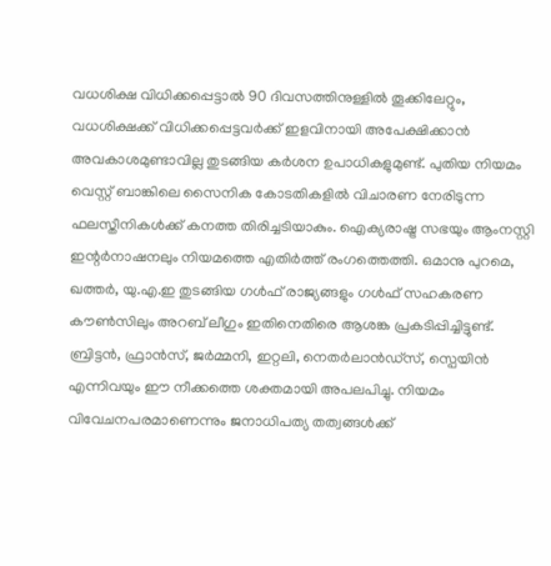വധശിക്ഷ വിധിക്കപ്പെട്ടാൽ 90 ദിവസത്തിനുള്ളിൽ തൂക്കിലേറ്റും, വധശിക്ഷക്ക് വിധിക്കപ്പെട്ടവർക്ക് ഇളവിനായി അപേക്ഷിക്കാൻ അവകാശമുണ്ടാവില്ല തുടങ്ങിയ കർശന ഉപാധികളുമുണ്ട്. പുതിയ നിയമം വെസ്റ്റ് ബാങ്കിലെ സൈനിക കോടതികളിൽ വിചാരണ നേരിടുന്ന ഫലസ്തീനികൾക്ക് കനത്ത തിരിച്ചടിയാകും. ഐക്യരാഷ്ട്ര സഭയും ആംനസ്റ്റി ഇന്റർനാഷനലും നിയമത്തെ എതിർത്ത് രംഗത്തെത്തി. ഒമാനു പുറമെ, ഖത്തർ, യു.എ.ഇ തുടങ്ങിയ ഗൾഫ് രാജ്യങ്ങളും ഗൾഫ് സഹകരണ കൗൺസിലും അറബ് ലീഗും ഇതിനെതിരെ ആശങ്ക പ്രകടിപ്പിച്ചിട്ടുണ്ട്. ബ്രിട്ടൻ, ഫ്രാൻസ്, ജർമ്മനി, ഇറ്റലി, നെതർലാൻഡ്‌സ്, സ്പെയിൻ എന്നിവയും ഈ നീക്കത്തെ ശക്തമായി അപലപിച്ചു. നിയമം വിവേചനപരമാണെന്നും ജനാധിപത്യ തത്വങ്ങൾക്ക്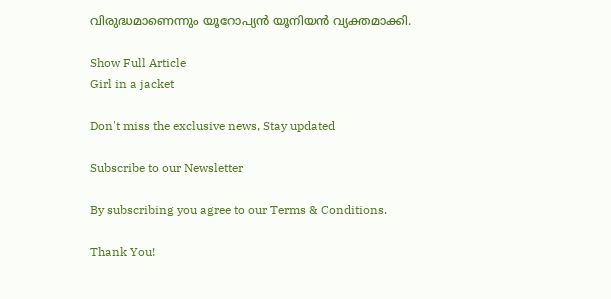വിരുദ്ധമാണെന്നും യൂറോപ്യൻ യൂനിയൻ വ്യക്തമാക്കി.

Show Full Article
Girl in a jacket

Don't miss the exclusive news, Stay updated

Subscribe to our Newsletter

By subscribing you agree to our Terms & Conditions.

Thank You!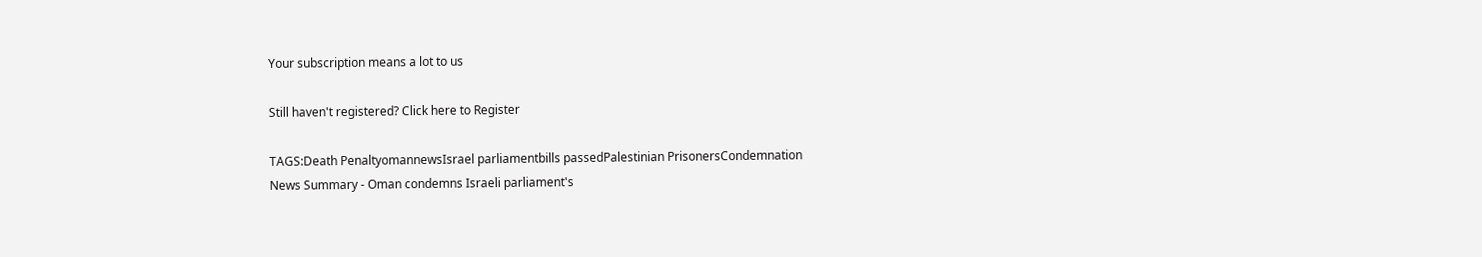Your subscription means a lot to us

Still haven't registered? Click here to Register

TAGS:Death PenaltyomannewsIsrael parliamentbills passedPalestinian PrisonersCondemnation
News Summary - Oman condemns Israeli parliament's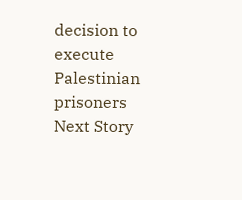decision to execute Palestinian prisoners
Next Story